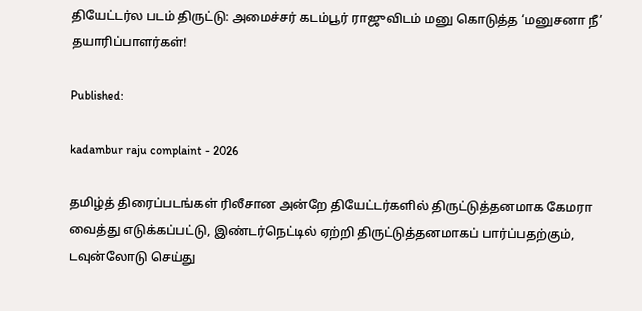தியேட்டர்ல படம் திருட்டு: அமைச்சர் கடம்பூர் ராஜுவிடம் மனு கொடுத்த ‘மனுசனா நீ’ தயாரிப்பாளர்கள்!

Published:

kadambur raju complaint - 2026

தமிழ்த் திரைப்படங்கள் ரிலீசான அன்றே தியேட்டர்களில் திருட்டுத்தனமாக கேமரா வைத்து எடுக்கப்பட்டு, இண்டர்நெட்டில் ஏற்றி திருட்டுத்தனமாகப் பார்ப்பதற்கும், டவுன்லோடு செய்து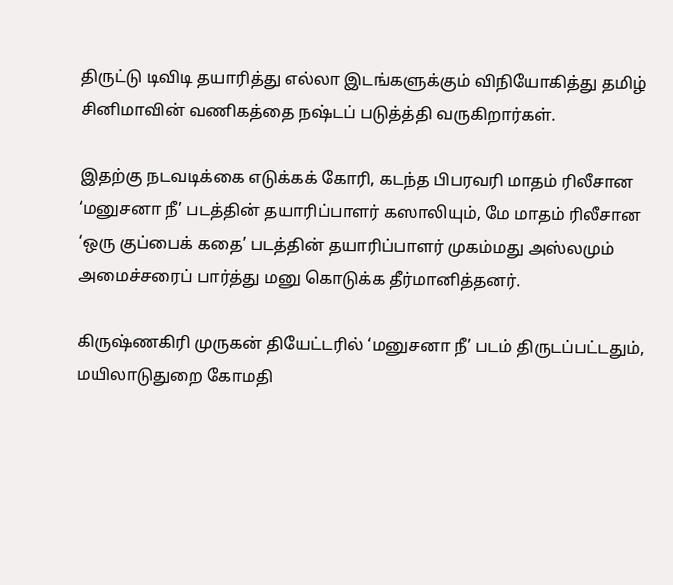திருட்டு டிவிடி தயாரித்து எல்லா இடங்களுக்கும் விநியோகித்து தமிழ் சினிமாவின் வணிகத்தை நஷ்டப் படுத்த்தி வருகிறார்கள்.

இதற்கு நடவடிக்கை எடுக்கக் கோரி, கடந்த பிபரவரி மாதம் ரிலீசான ‘மனுசனா நீ’ படத்தின் தயாரிப்பாளர் கஸாலியும், மே மாதம் ரிலீசான ‘ஒரு குப்பைக் கதை’ படத்தின் தயாரிப்பாளர் முகம்மது அஸ்லமும் அமைச்சரைப் பார்த்து மனு கொடுக்க தீர்மானித்தனர்.

கிருஷ்ணகிரி முருகன் தியேட்டரில் ‘மனுசனா நீ’ படம் திருடப்பட்டதும், மயிலாடுதுறை கோமதி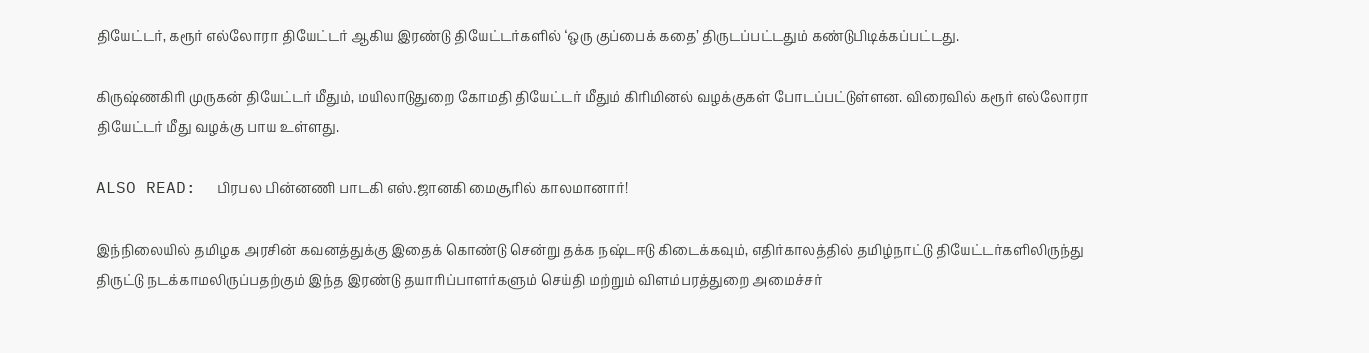தியேட்டர், கரூர் எல்லோரா தியேட்டர் ஆகிய இரண்டு தியேட்டர்களில் ‘ஒரு குப்பைக் கதை’ திருடப்பட்டதும் கண்டுபிடிக்கப்பட்டது.

கிருஷ்ணகிரி முருகன் தியேட்டர் மீதும், மயிலாடுதுறை கோமதி தியேட்டர் மீதும் கிரிமினல் வழக்குகள் போடப்பட்டுள்ளன. விரைவில் கரூர் எல்லோரா தியேட்டர் மீது வழக்கு பாய உள்ளது.

ALSO READ:  பிரபல பின்னணி பாடகி எஸ்.ஜானகி மைசூரில் காலமானார்!

இந்நிலையில் தமிழக அரசின் கவனத்துக்கு இதைக் கொண்டு சென்று தக்க நஷ்டஈடு கிடைக்கவும், எதிர்காலத்தில் தமிழ்நாட்டு தியேட்டர்களிலிருந்து திருட்டு நடக்காமலிருப்பதற்கும் இந்த இரண்டு தயாரிப்பாளர்களும் செய்தி மற்றும் விளம்பரத்துறை அமைச்சர்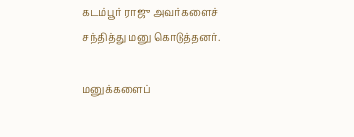கடம்பூர் ராஜு அவர்களைச் சந்தித்து மனு கொடுத்தனர்.

மனுக்களைப்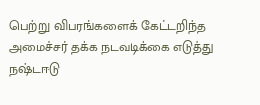பெற்று விபரங்களைக் கேட்டறிந்த அமைச்சர் தக்க நடவடிக்கை எடுத்து நஷ்டஈடு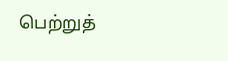பெற்றுத்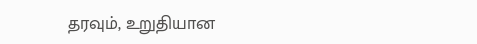தரவும், உறுதியான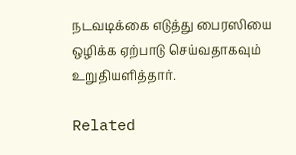நடவடிக்கை எடுத்து பைரஸியை ஒழிக்க ஏற்பாடு செய்வதாகவும் உறுதியளித்தார்.

Related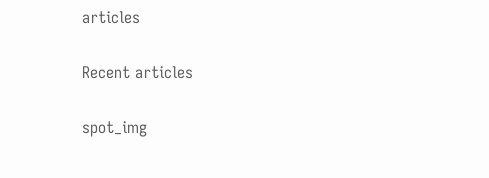articles

Recent articles

spot_img